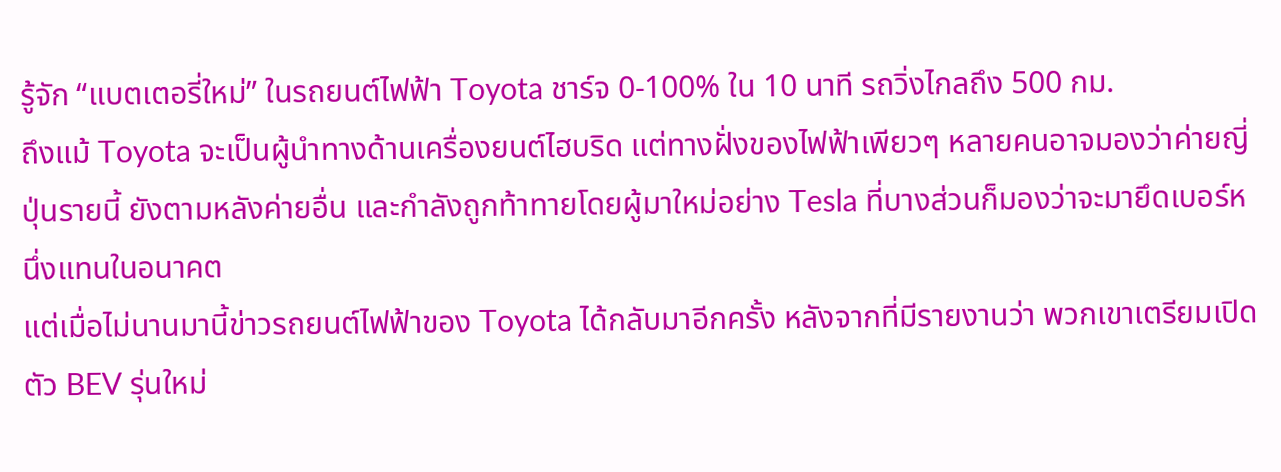รู้จัก “แบตเตอรี่ใหม่” ในรถยนต์ไฟฟ้า Toyota ชาร์จ 0-100% ใน 10 นาที รถวิ่งไกลถึง 500 กม.
ถึงแม้ Toyota จะเป็นผู้นำทางด้านเครื่องยนต์ไฮบริด แต่ทางฝั่งของไฟฟ้าเพียวๆ หลายคนอาจมองว่าค่ายญี่ปุ่นรายนี้ ยังตามหลังค่ายอื่น และกำลังถูกท้าทายโดยผู้มาใหม่อย่าง Tesla ที่บางส่วนก็มองว่าจะมายึดเบอร์หนึ่งแทนในอนาคต
แต่เมื่อไม่นานมานี้ข่าวรถยนต์ไฟฟ้าของ Toyota ได้กลับมาอีกครั้ง หลังจากที่มีรายงานว่า พวกเขาเตรียมเปิดตัว BEV รุ่นใหม่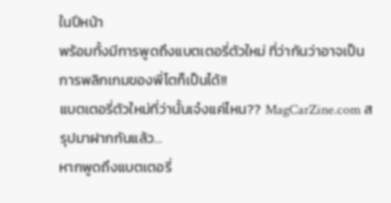ในปีหน้า
พร้อมทั้งมีการพูดถึงแบตเตอรี่ตัวใหม่ ที่ว่ากันว่าอาจเป็นการพลิกเกมของพี่โตก็เป็นได้!!
แบตเตอรี่ตัวใหม่ที่ว่านั้นเจ๋งแค่ไหน?? MagCarZine.com สรุปมาฝากกันแล้ว…
หากพูดถึงแบตเตอรี่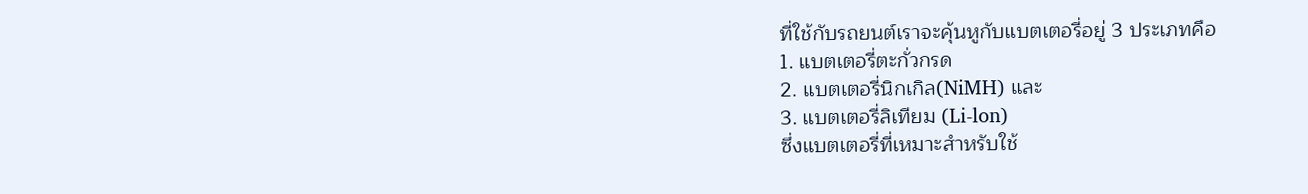ที่ใช้กับรถยนต์เราจะคุ้นหูกับแบตเตอรี่อยู่ 3 ประเภทคือ
1. แบตเตอรี่ตะกั่วกรด
2. แบตเตอรี่นิกเกิล(NiMH) และ
3. แบตเตอรี่ลิเทียม (Li-lon)
ซึ่งแบตเตอรี่ที่เหมาะสำหรับใช้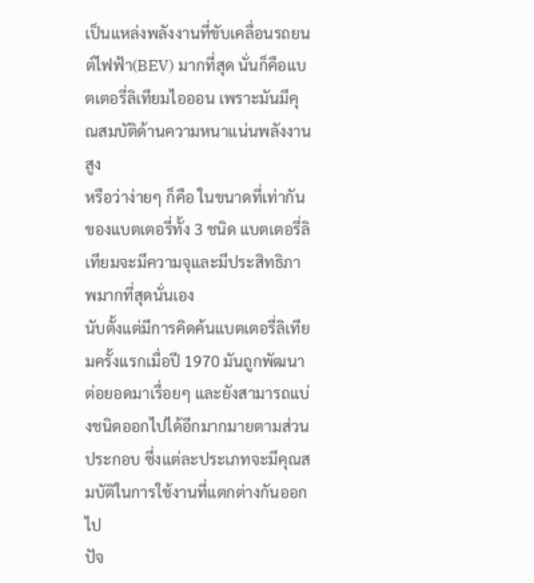เป็นแหล่งพลังงานที่ขับเคลื่อนรถยนต์ไฟฟ้า(BEV) มากที่สุด นั่นก็คือแบตเตอรี่ลิเทียมไอออน เพราะมันมีคุณสมบัติด้านความหนาแน่นพลังงานสูง
หรือว่าง่ายๆ ก็คือ ในขนาดที่เท่ากันของแบตเตอรี่ทั้ง 3 ชนิด แบตเตอรี่ลิเทียมจะมีความจุและมีประสิทธิภาพมากที่สุดนั่นเอง
นับตั้งแต่มีการคิดค้นแบตเตอรี่ลิเทียมครั้งแรกเมื่อปี 1970 มันถูกพัฒนาต่อยอดมาเรื่อยๆ และยังสามารถแบ่งชนิดออกไปได้อีกมากมายตามส่วนประกอบ ซึ่งแต่ละประเภทจะมีคุณสมบัติในการใช้งานที่แตกต่างกันออกไป
ปัจ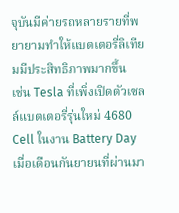จุบันมีค่ายรถหลายรายที่พยายามทำให้แบตเตอรี่ลิเทียมมีประสิทธิภาพมากขึ้น
เช่น Tesla ที่เพิ่งเปิดตัวเซลล์แบตเตอรี่รุ่นใหม่ 4680 Cell ในงาน Battery Day เมื่อเดือนกันยายนที่ผ่านมา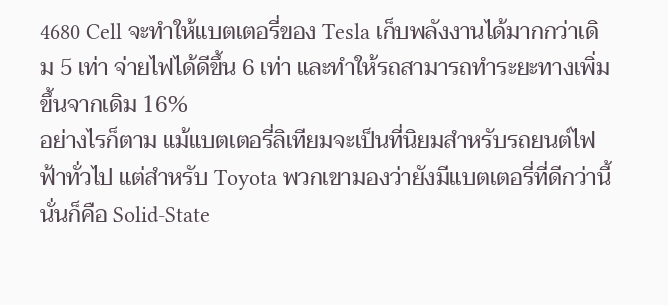4680 Cell จะทำให้แบตเตอรี่ของ Tesla เก็บพลังงานได้มากกว่าเดิม 5 เท่า จ่ายไฟได้ดีขึ้น 6 เท่า และทำให้รถสามารถทำระยะทางเพิ่มขึ้นจากเดิม 16%
อย่างไรก็ตาม แม้แบตเตอรี่ลิเทียมจะเป็นที่นิยมสำหรับรถยนต์ไฟฟ้าทั่วไป แต่สำหรับ Toyota พวกเขามองว่ายังมีแบตเตอรี่ที่ดีกว่านี้ นั่นก็คือ Solid-State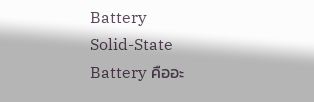Battery
Solid-State Battery คืออะ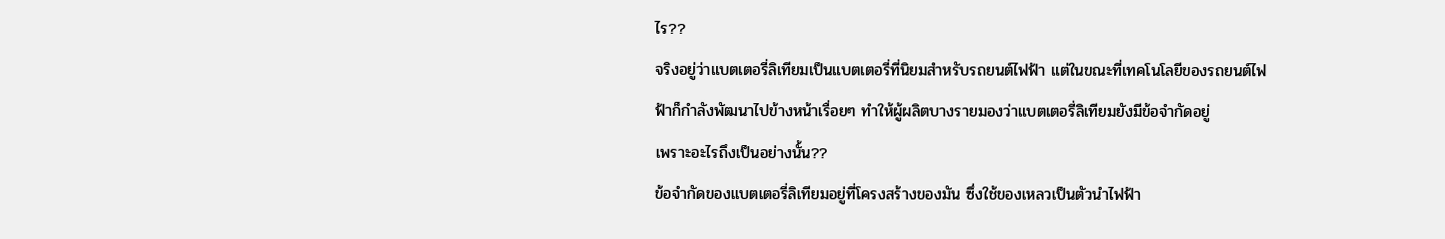ไร??
จริงอยู่ว่าแบตเตอรี่ลิเทียมเป็นแบตเตอรี่ที่นิยมสำหรับรถยนต์ไฟฟ้า แต่ในขณะที่เทคโนโลยีของรถยนต์ไฟฟ้าก็กำลังพัฒนาไปข้างหน้าเรื่อยๆ ทำให้ผู้ผลิตบางรายมองว่าแบตเตอรี่ลิเทียมยังมีข้อจำกัดอยู่
เพราะอะไรถึงเป็นอย่างนั้น??
ข้อจำกัดของแบตเตอรี่ลิเทียมอยู่ที่โครงสร้างของมัน ซึ่งใช้ของเหลวเป็นตัวนำไฟฟ้า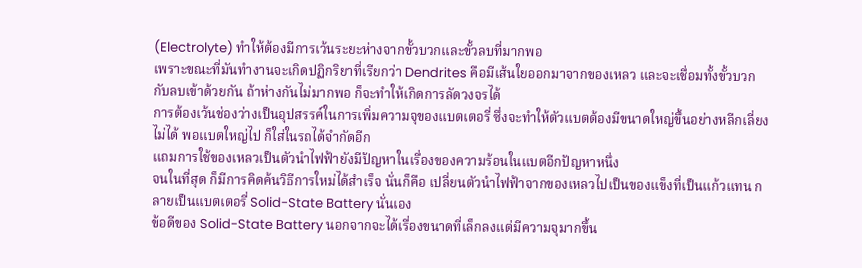(Electrolyte) ทำให้ต้องมีการเว้นระยะห่างจากขั้วบวกและขั้วลบที่มากพอ
เพราะขณะที่มันทำงานจะเกิดปฏิกริยาที่เรียกว่า Dendrites คือมีเส้นใยออกมาจากของเหลว และจะเชื่อมทั้งขั้วบวกกับลบเข้าด้วยกัน ถ้าห่างกันไม่มากพอ ก็จะทำให้เกิดการลัดวงจรได้
การต้องเว้นช่องว่างเป็นอุปสรรค์ในการเพิ่มความจุของแบตเตอรี่ ซึ่งจะทำให้ตัวแบตต้องมีขนาดใหญ่ขึ้นอย่างหลีกเลี่ยงไม่ได้ พอแบตใหญ่ไป ก็ใส่ในรถได้จำกัดอีก
แถมการใช้ของเหลวเป็นตัวนำไฟฟ้ายังมีปัญหาในเรื่องของความร้อนในแบตอีกปัญหาหนึ่ง
จนในที่สุด ก็มีการคิดค้นวิธีการใหม่ได้สำเร็จ นั่นก็คือ เปลี่ยนตัวนำไฟฟ้าจากของเหลวไปเป็นของแข็งที่เป็นแก้วแทน กลายเป็นแบตเตอรี่ Solid-State Battery นั่นเอง
ข้อดีของ Solid-State Battery นอกจากจะได้เรื่องขนาดที่เล็กลงแต่มีความจุมากขึ้น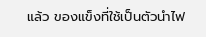แล้ว ของแข็งที่ใช้เป็นตัวนำไฟ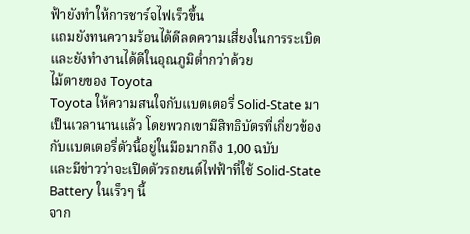ฟ้ายังทำให้การชาร์จไฟเร็วขึ้น
แถมยังทนความร้อนได้ดีลดความเสี่ยงในการระเบิด และยังทำงานได้ดีในอุณภูมิต่ำกว่าด้วย
ไม้ตายของ Toyota
Toyota ให้ความสนใจกับแบตเตอรี่ Solid-State มาเป็นเวลานานแล้ว โดยพวกเขามีสิทธิบัตรที่เกี่ยวข้องกับแบตเตอรี่ตัวนี้อยู่ในมือมากถึง 1,00 ฉบับ
และมีข่าวว่าจะเปิดตัวรถยนต์ไฟฟ้าที่ใช้ Solid-State Battery ในเร็วๆ นี้
จาก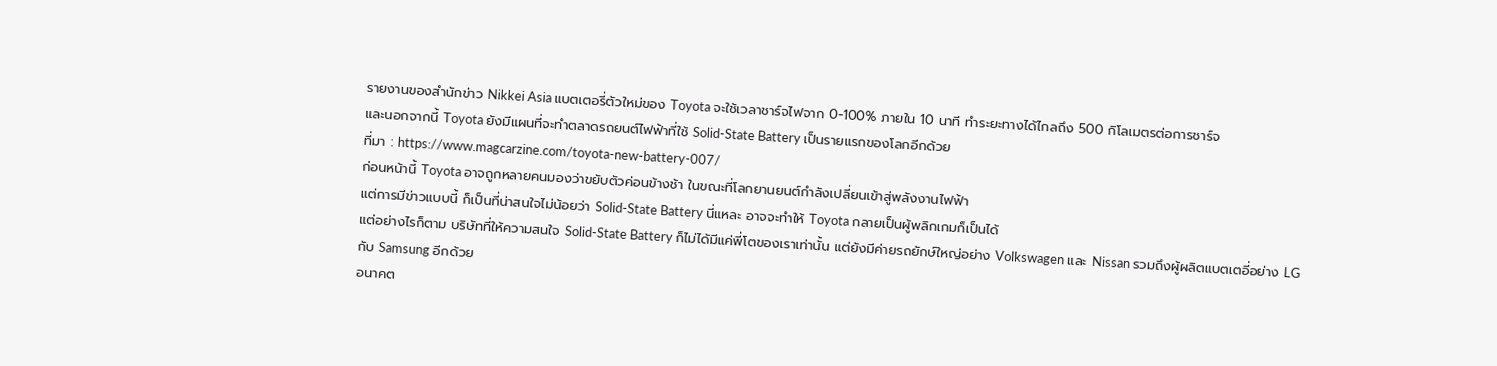รายงานของสำนักข่าว Nikkei Asia แบตเตอรี่ตัวใหม่ของ Toyota จะใช้เวลาชาร์จไฟจาก 0-100% ภายใน 10 นาที ทำระยะทางได้ไกลถึง 500 กิโลเมตรต่อการชาร์จ
และนอกจากนี้ Toyota ยังมีแผนที่จะทำตลาดรถยนต์ไฟฟ้าที่ใช้ Solid-State Battery เป็นรายแรกของโลกอีกด้วย
ที่มา : https://www.magcarzine.com/toyota-new-battery-007/
ก่อนหน้านี้ Toyota อาจถูกหลายคนมองว่าขยับตัวค่อนข้างช้า ในขณะที่โลกยานยนต์กำลังเปลี่ยนเข้าสู่พลังงานไฟฟ้า
แต่การมีข่าวแบบนี้ ก็เป็นที่น่าสนใจไม่น้อยว่า Solid-State Battery นี่แหละ อาจจะทำให้ Toyota กลายเป็นผู้พลิกเกมก็เป็นได้
แต่อย่างไรก็ตาม บริษัทที่ให้ความสนใจ Solid-State Battery ก็ไม่ได้มีแค่พี่โตของเราเท่านั้น แต่ยังมีค่ายรถยักษ์ใหญ่อย่าง Volkswagen และ Nissan รวมถึงผู้ผลิตแบตเตอี่อย่าง LG กับ Samsung อีกด้วย
อนาคต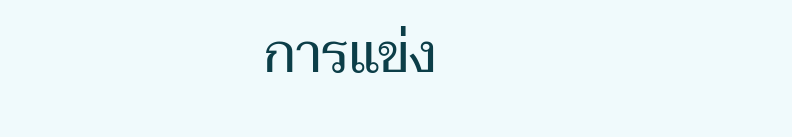การแข่ง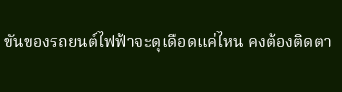ขันของรถยนต์ไฟฟ้าจะดุเดือดแค่ไหน คงต้องติดตา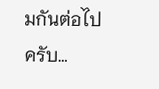มกันต่อไปครับ…